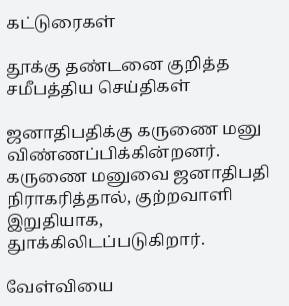கட்டுரைகள்

தூக்கு தண்டனை குறித்த சமீபத்திய செய்திகள்

ஜனாதிபதிக்கு கருணை மனு விண்ணப்பிக்கின்றனர். கருணை மனுவை ஜனாதிபதி நிராகரித்தால், குற்றவாளி இறுதியாக, துாக்கிலிடப்படுகிறார்.

வேள்வியை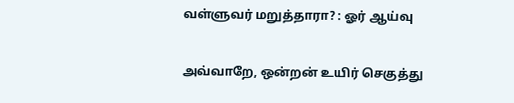வள்ளுவர் மறுத்தாரா? : ஓர் ஆய்வு

அவ்வாறே, ஒன்றன் உயிர் செகுத்து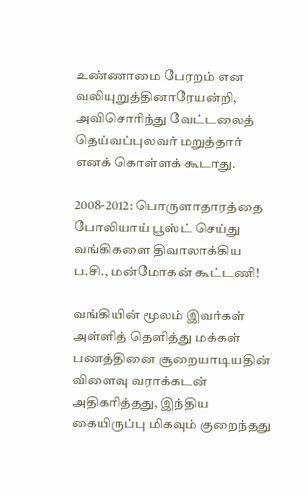உண்ணாமை பேரறம் என வலியுறுத்தினாரேயன்றி, அவிசொரிந்து வேட்டலைத் தெய்வப்புலவர் மறுத்தார் எனக் கொள்ளக் கூடாது.

2008-2012: பொருளாதாரத்தை போலியாய் பூஸ்ட் செய்து வங்கிகளை திவாலாக்கிய ப.சி., மன்மோகன் கூட்டணி!

வங்கியின் மூலம் இவர்கள் அள்ளித் தெளித்து மக்கள் பணத்தினை சூறையாடியதின் விளைவு வராக்கடன் அதிகரித்தது, இந்திய கையிருப்பு மிகவும் குறைந்தது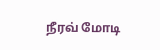நீரவ் மோடி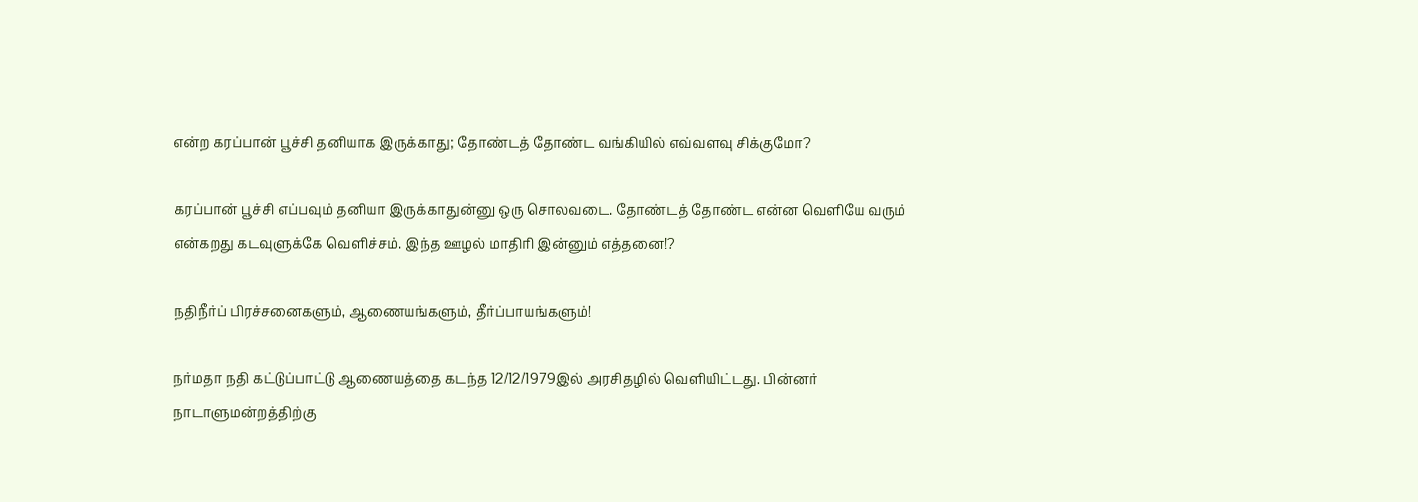என்ற கரப்பான் பூச்சி தனியாக இருக்காது; தோண்டத் தோண்ட வங்கியில் எவ்வளவு சிக்குமோ?

கரப்பான் பூச்சி எப்பவும் தனியா இருக்காதுன்னு ஒரு சொலவடை. தோண்டத் தோண்ட என்ன வெளியே வரும் என்கறது கடவுளுக்கே வெளிச்சம். இந்த ஊழல் மாதிரி இன்னும் எத்தனை!?

நதிநீர்ப் பிரச்சனைகளும், ஆணையங்களும், தீர்ப்பாயங்களும்!

நர்மதா நதி கட்டுப்பாட்டு ஆணையத்தை கடந்த 12/12/1979இல் அரசிதழில் வெளியிட்டது. பின்னர் நாடாளுமன்றத்திற்கு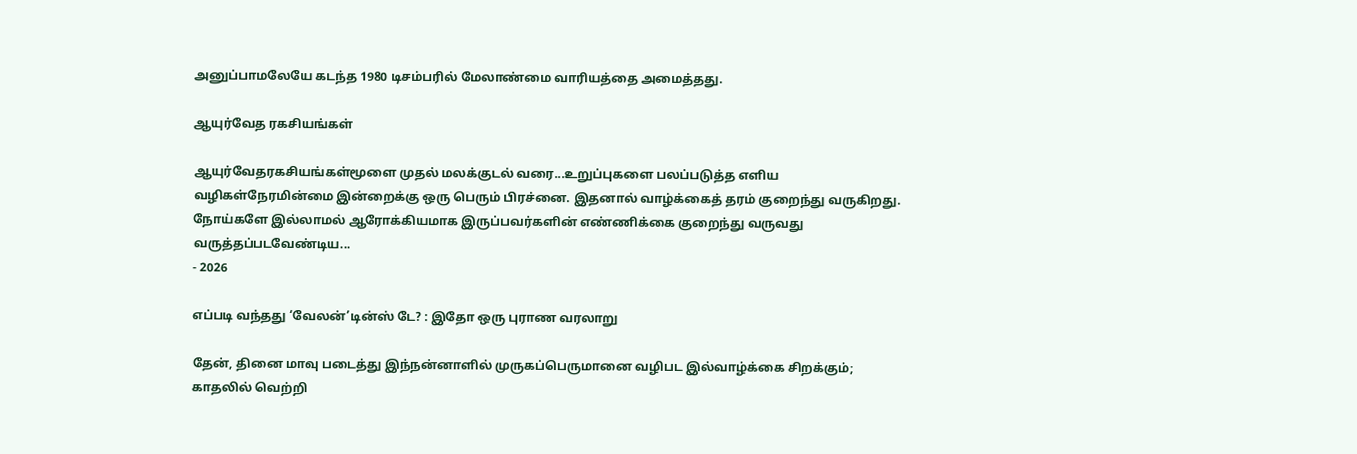அனுப்பாமலேயே கடந்த 1980 டிசம்பரில் மேலாண்மை வாரியத்தை அமைத்தது.

ஆயுர்வேத ரகசியங்கள்

ஆயுர்வேதரகசியங்கள்மூளை முதல் மலக்குடல் வரை...உறுப்புகளை பலப்படுத்த எளிய வழிகள்நேரமின்மை இன்றைக்கு ஒரு பெரும் பிரச்னை. இதனால் வாழ்க்கைத் தரம் குறைந்து வருகிறது. நோய்களே இல்லாமல் ஆரோக்கியமாக இருப்பவர்களின் எண்ணிக்கை குறைந்து வருவது வருத்தப்படவேண்டிய...
- 2026

எப்படி வந்தது ‘வேலன்’டின்ஸ் டே? : இதோ ஒரு புராண வரலாறு

தேன், தினை மாவு படைத்து இந்நன்னாளில் முருகப்பெருமானை வழிபட இல்வாழ்க்கை சிறக்கும்; காதலில் வெற்றி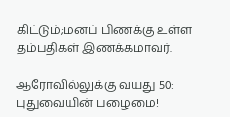கிட்டும்;மனப் பிணக்கு உள்ள தம்பதிகள் இணக்கமாவர்.

ஆரோவில்லுக்கு வயது 50: புதுவையின் பழைமை!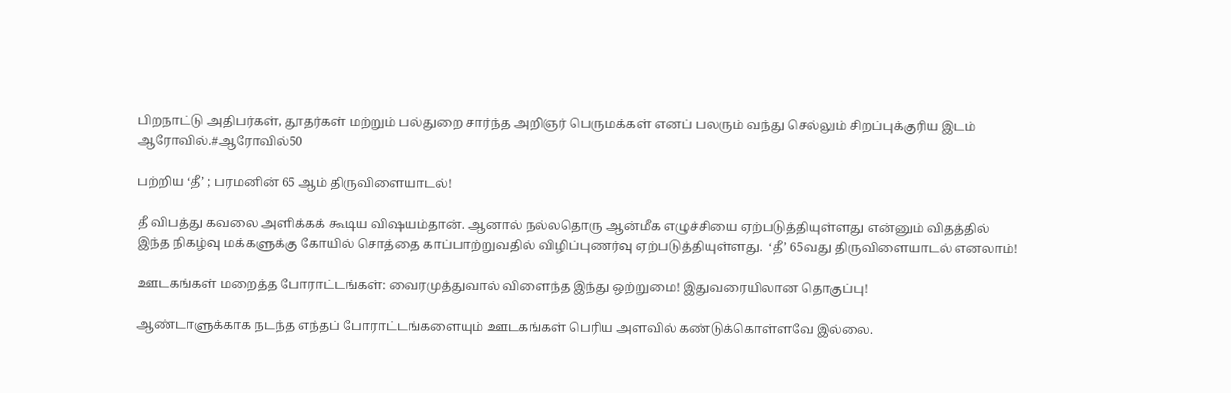பிறநாட்டு அதிபர்கள், தூதர்கள் மற்றும் பல்துறை சார்ந்த அறிஞர் பெருமக்கள் எனப் பலரும் வந்து செல்லும் சிறப்புக்குரிய இடம் ஆரோவில்.#ஆரோவில்50

பற்றிய ‘தீ’ ; பரமனின் 65 ஆம் திருவிளையாடல்!

தீ விபத்து கவலை அளிக்கக் கூடிய விஷயம்தான். ஆனால் நல்லதொரு ஆன்மீக எழுச்சியை ஏற்படுத்தியுள்ளது என்னும் விதத்தில் இந்த நிகழ்வு மக்களுக்கு கோயில் சொத்தை காப்பாற்றுவதில் விழிப்புணர்வு ஏற்படுத்தியுள்ளது.  ‘தீ’ 65வது திருவிளையாடல் எனலாம்!

ஊடகங்கள் மறைத்த போராட்டங்கள்: வைரமுத்துவால் விளைந்த இந்து ஒற்றுமை! இதுவரையிலான தொகுப்பு!

ஆண்டாளுக்காக நடந்த எந்தப் போராட்டங்களையும் ஊடகங்கள் பெரிய அளவில் கண்டுக்கொள்ளவே இல்லை.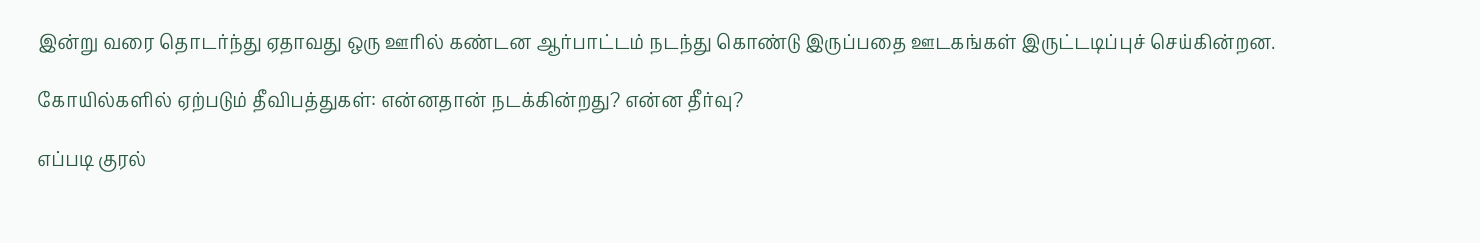இன்று வரை தொடர்ந்து ஏதாவது ஒரு ஊரில் கண்டன ஆர்பாட்டம் நடந்து கொண்டு இருப்பதை ஊடகங்கள் இருட்டடிப்புச் செய்கின்றன.

கோயில்களில் ஏற்படும் தீவிபத்துகள்: என்னதான் நடக்கின்றது? என்ன தீர்வு?

எப்படி குரல்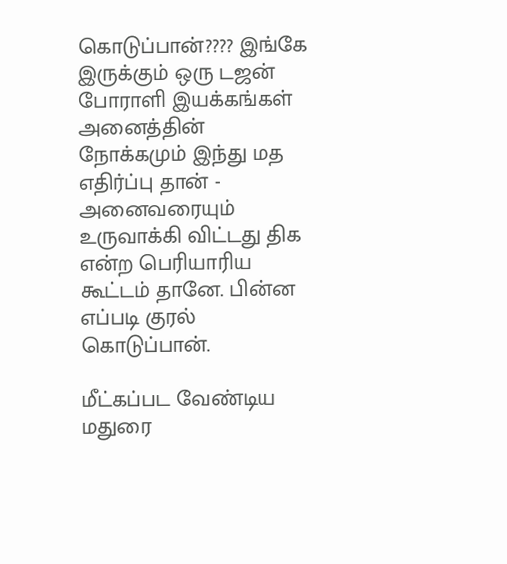கொடுப்பான்???? இங்கே இருக்கும் ஒரு டஜன் போராளி இயக்கங்கள் அனைத்தின் நோக்கமும் இந்து மத எதிர்ப்பு தான் - அனைவரையும் உருவாக்கி விட்டது திக என்ற பெரியாரிய கூட்டம் தானே. பின்ன எப்படி குரல் கொடுப்பான்.

மீட்கப்பட வேண்டிய மதுரை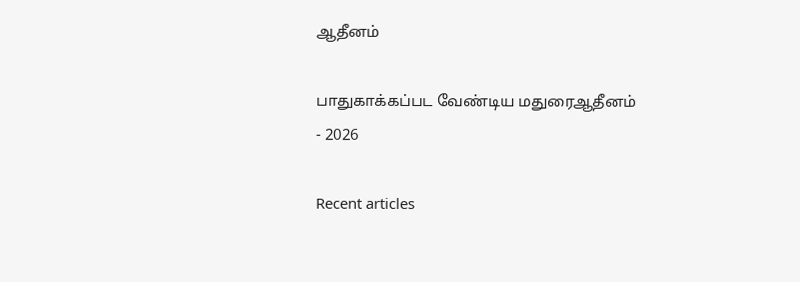ஆதீனம்

பாதுகாக்கப்பட வேண்டிய மதுரைஆதீனம்
- 2026

Recent articles